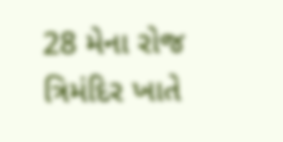28 મેના રોજ ત્રિમંદિર ખાતે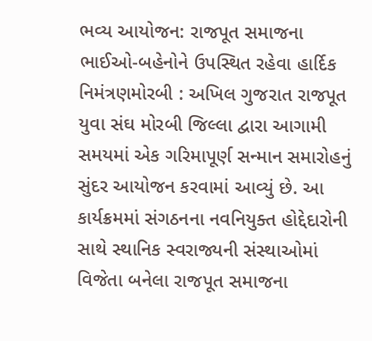ભવ્ય આયોજન: રાજપૂત સમાજના ભાઈઓ-બહેનોને ઉપસ્થિત રહેવા હાર્દિક નિમંત્રણમોરબી : અખિલ ગુજરાત રાજપૂત યુવા સંઘ મોરબી જિલ્લા દ્વારા આગામી સમયમાં એક ગરિમાપૂર્ણ સન્માન સમારોહનું સુંદર આયોજન કરવામાં આવ્યું છે. આ કાર્યક્રમમાં સંગઠનના નવનિયુક્ત હોદ્દેદારોની સાથે સ્થાનિક સ્વરાજ્યની સંસ્થાઓમાં વિજેતા બનેલા રાજપૂત સમાજના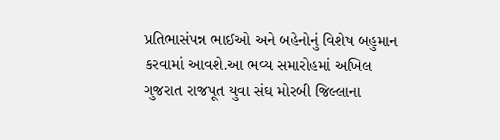પ્રતિભાસંપન્ન ભાઈઓ અને બહેનોનું વિશેષ બહુમાન કરવામાં આવશે.આ ભવ્ય સમારોહમાં અખિલ ગુજરાત રાજપૂત યુવા સંઘ મોરબી જિલ્લાના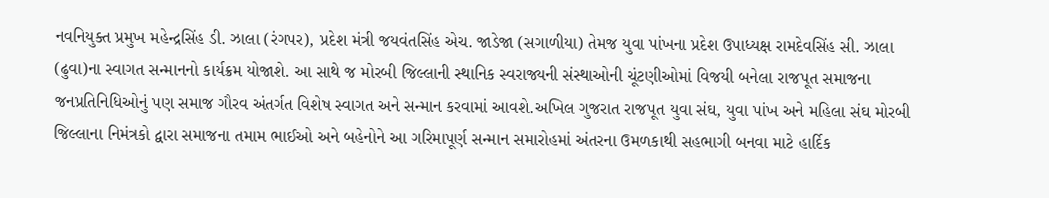નવનિયુક્ત પ્રમુખ મહેન્દ્રસિંહ ડી. ઝાલા (રંગપર), પ્રદેશ મંત્રી જયવંતસિંહ એચ. જાડેજા (સગાળીયા) તેમજ યુવા પાંખના પ્રદેશ ઉપાધ્યક્ષ રામદેવસિંહ સી. ઝાલા (ઢુવા)ના સ્વાગત સન્માનનો કાર્યક્રમ યોજાશે. આ સાથે જ મોરબી જિલ્લાની સ્થાનિક સ્વરાજ્યની સંસ્થાઓની ચૂંટણીઓમાં વિજયી બનેલા રાજપૂત સમાજના જનપ્રતિનિધિઓનું પણ સમાજ ગૌરવ અંતર્ગત વિશેષ સ્વાગત અને સન્માન કરવામાં આવશે.અખિલ ગુજરાત રાજપૂત યુવા સંઘ, યુવા પાંખ અને મહિલા સંઘ મોરબી જિલ્લાના નિમંત્રકો દ્વારા સમાજના તમામ ભાઈઓ અને બહેનોને આ ગરિમાપૂર્ણ સન્માન સમારોહમાં અંતરના ઉમળકાથી સહભાગી બનવા માટે હાર્દિક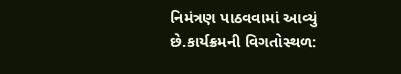નિમંત્રણ પાઠવવામાં આવ્યું છે.કાર્યક્રમની વિગતોસ્થળ: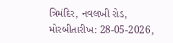ત્રિમંદિર, નવલખી રોડ, મોરબીતારીખ: 28-05-2026,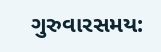ગુરુવારસમય: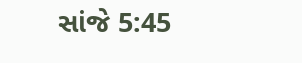સાંજે 5:45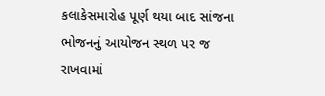કલાકેસમારોહ પૂર્ણ થયા બાદ સાંજના ભોજનનું આયોજન સ્થળ પર જ રાખવામાં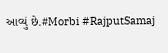આવ્યું છે.#Morbi #RajputSamaj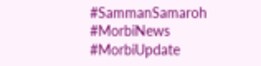#SammanSamaroh #MorbiNews #MorbiUpdate